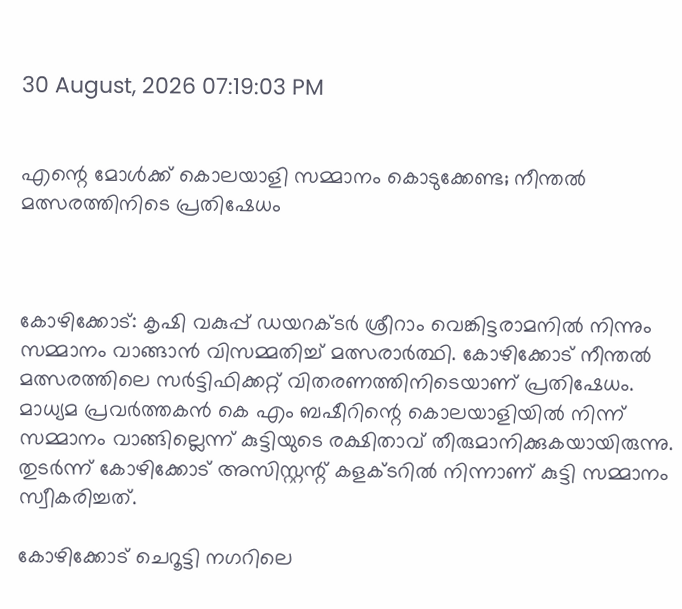30 August, 2026 07:19:03 PM


എന്റെ മോള്‍ക്ക് കൊലയാളി സമ്മാനം കൊടുക്കേണ്ട; നീന്തൽ മത്സരത്തിനിടെ പ്രതിഷേധം



കോഴിക്കോട്: കൃഷി വകുപ്പ് ഡയറക്ടര്‍ ശ്രീറാം വെങ്കിട്ടരാമനില്‍ നിന്നും സമ്മാനം വാങ്ങാന്‍ വിസമ്മതിച്ച് മത്സരാര്‍ത്ഥി. കോഴിക്കോട് നീന്തല്‍ മത്സരത്തിലെ സര്‍ട്ടിഫിക്കറ്റ് വിതരണത്തിനിടെയാണ് പ്രതിഷേധം. മാധ്യമ പ്രവര്‍ത്തകന്‍ കെ എം ബഷീറിന്റെ കൊലയാളിയില്‍ നിന്ന് സമ്മാനം വാങ്ങില്ലെന്ന് കുട്ടിയുടെ രക്ഷിതാവ് തീരുമാനിക്കുകയായിരുന്നു. തുടര്‍ന്ന് കോഴിക്കോട് അസിസ്റ്റന്റ് കളക്ടറില്‍ നിന്നാണ് കുട്ടി സമ്മാനം സ്വീകരിച്ചത്.

കോഴിക്കോട് ചെറൂട്ടി നഗറിലെ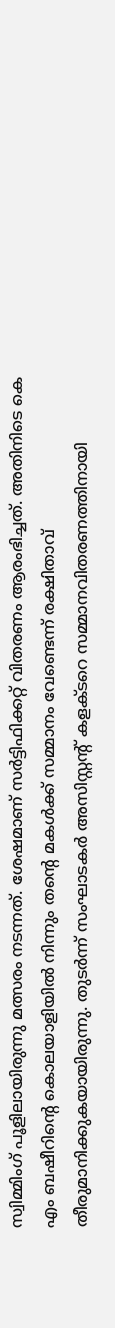സ്വിമ്മിംഗ് പൂളിലായിരുന്നു മത്സരം നടന്നത്. ശേഷമാണ് സര്‍ട്ടിഫിക്കറ്റ് വിതരണം ആരംഭിച്ചത്. അതിനിടെ കെ എം ബഷീറിന്റെ കൊലയാളിയില്‍ നിന്നും തന്റെ മകള്‍ക്ക് സമ്മാനം വേണ്ടെന്ന് രക്ഷിതാവ് തീരുമാനിക്കുകയായിരുന്നു. തുടര്‍ന്ന് സംഘാടകര്‍ അസിസ്റ്റന്റ് കളക്ടറെ സമ്മാനവിതരണത്തിനായി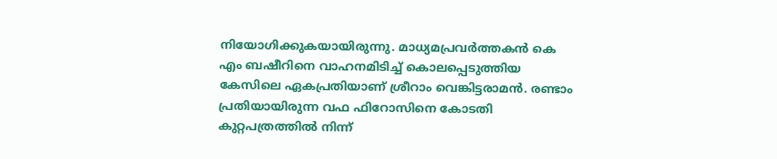നിയോഗിക്കുകയായിരുന്നു. മാധ്യമപ്രവര്‍ത്തകന്‍ കെ എം ബഷീറിനെ വാഹനമിടിച്ച് കൊലപ്പെടുത്തിയ കേസിലെ ഏകപ്രതിയാണ് ശ്രീറാം വെങ്കിട്ടരാമന്‍. രണ്ടാം പ്രതിയായിരുന്ന വഫ ഫിറോസിനെ കോടതി കുറ്റപത്രത്തില്‍ നിന്ന്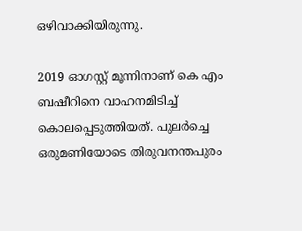ഒഴിവാക്കിയിരുന്നു.

2019 ഓഗസ്റ്റ് മൂന്നിനാണ് കെ എം ബഷീറിനെ വാഹനമിടിച്ച് കൊലപ്പെടുത്തിയത്. പുലര്‍ച്ചെ ഒരുമണിയോടെ തിരുവനന്തപുരം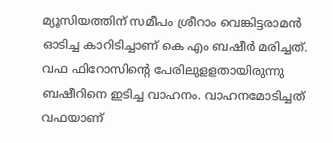മ്യൂസിയത്തിന് സമീപം ശ്രീറാം വെങ്കിട്ടരാമന്‍ ഓടിച്ച കാറിടിച്ചാണ് കെ എം ബഷീര്‍ മരിച്ചത്. വഫ ഫിറോസിന്റെ പേരിലുളളതായിരുന്നു ബഷീറിനെ ഇടിച്ച വാഹനം. വാഹനമോടിച്ചത് വഫയാണ്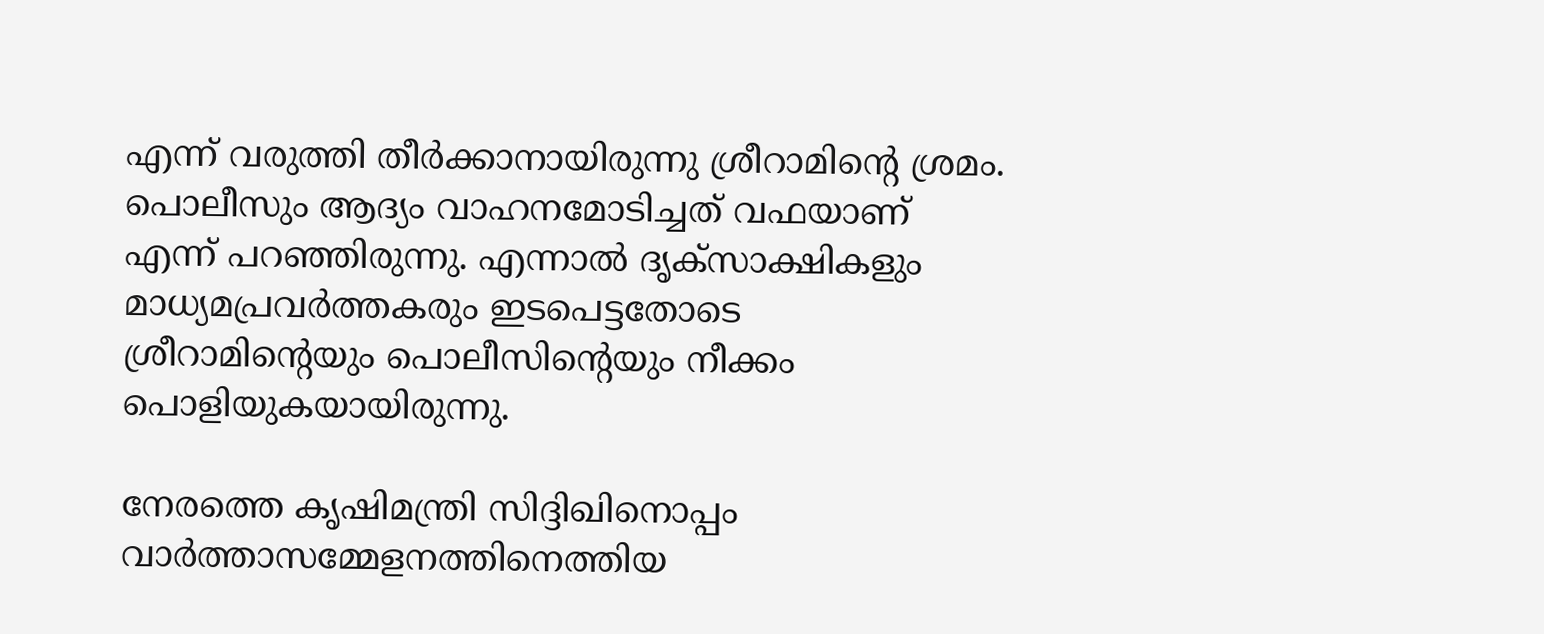എന്ന് വരുത്തി തീര്‍ക്കാനായിരുന്നു ശ്രീറാമിന്റെ ശ്രമം. പൊലീസും ആദ്യം വാഹനമോടിച്ചത് വഫയാണ് എന്ന് പറഞ്ഞിരുന്നു. എന്നാല്‍ ദൃക്‌സാക്ഷികളും മാധ്യമപ്രവര്‍ത്തകരും ഇടപെട്ടതോടെ ശ്രീറാമിന്റെയും പൊലീസിന്റെയും നീക്കം പൊളിയുകയായിരുന്നു.

നേരത്തെ കൃഷിമന്ത്രി സിദ്ദിഖിനൊപ്പം വാര്‍ത്താസമ്മേളനത്തിനെത്തിയ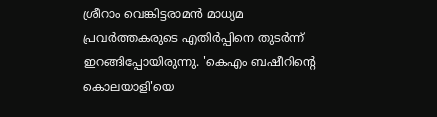ശ്രീറാം വെങ്കിട്ടരാമന്‍ മാധ്യമ പ്രവര്‍ത്തകരുടെ എതിര്‍പ്പിനെ തുടര്‍ന്ന് ഇറങ്ങിപ്പോയിരുന്നു. 'കെഎം ബഷീറിന്റെ കൊലയാളി'യെ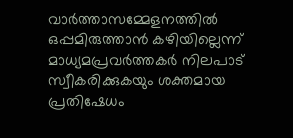വാര്‍ത്താസമ്മേളനത്തില്‍ ഒപ്പമിരുത്താന്‍ കഴിയില്ലെന്ന് മാധ്യമപ്രവര്‍ത്തകര്‍ നിലപാട് സ്വീകരിക്കുകയും ശക്തമായ പ്രതിഷേധം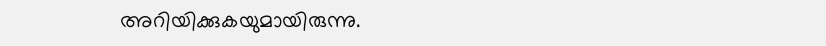അറിയിക്കുകയുമായിരുന്നു.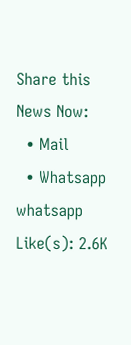Share this News Now:
  • Mail
  • Whatsapp whatsapp
Like(s): 2.6K